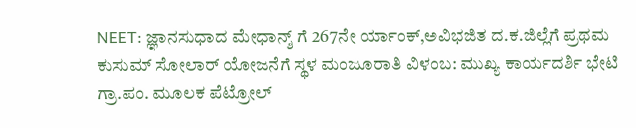NEET: ಜ್ಞಾನಸುಧಾದ ಮೇಧಾನ್ಶ್ ಗೆ 267ನೇ ರ್ಯಾಂಕ್,ಅವಿಭಜಿತ ದ.ಕ.ಜಿಲ್ಲೆಗೆ ಪ್ರಥಮ
ಕುಸುಮ್ ಸೋಲಾರ್ ಯೋಜನೆಗೆ ಸ್ಥಳ ಮಂಜೂರಾತಿ ವಿಳಂಬ: ಮುಖ್ಯ ಕಾರ್ಯದರ್ಶಿ ಭೇಟಿ
ಗ್ರಾ.ಪಂ. ಮೂಲಕ ಪೆಟ್ರೋಲ್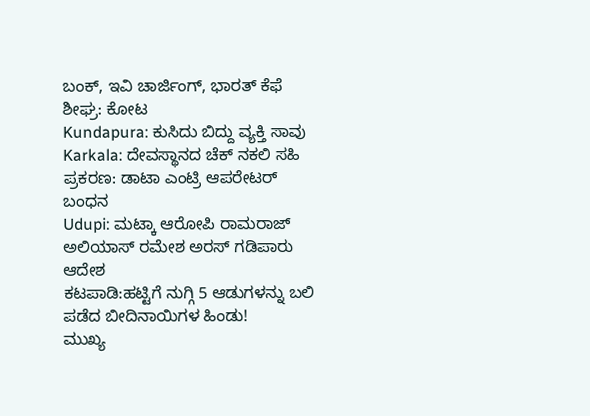ಬಂಕ್, ಇವಿ ಚಾರ್ಜಿಂಗ್, ಭಾರತ್ ಕೆಫೆ ಶೀಘ್ರ: ಕೋಟ
Kundapura: ಕುಸಿದು ಬಿದ್ದು ವ್ಯಕ್ತಿ ಸಾವು
Karkala: ದೇವಸ್ಥಾನದ ಚೆಕ್ ನಕಲಿ ಸಹಿ ಪ್ರಕರಣ: ಡಾಟಾ ಎಂಟ್ರಿ ಆಪರೇಟರ್ ಬಂಧನ
Udupi: ಮಟ್ಕಾ ಆರೋಪಿ ರಾಮರಾಜ್ ಅಲಿಯಾಸ್ ರಮೇಶ ಅರಸ್ ಗಡಿಪಾರು ಆದೇಶ
ಕಟಪಾಡಿ:ಹಟ್ಟಿಗೆ ನುಗ್ಗಿ 5 ಆಡುಗಳನ್ನು ಬಲಿ ಪಡೆದ ಬೀದಿನಾಯಿಗಳ ಹಿಂಡು!
ಮುಖ್ಯ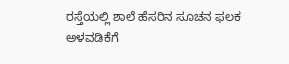ರಸ್ತೆಯಲ್ಲಿ ಶಾಲೆ ಹೆಸರಿನ ಸೂಚನ ಫಲಕ ಅಳವಡಿಕೆಗೆ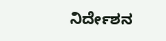ನಿರ್ದೇಶನ